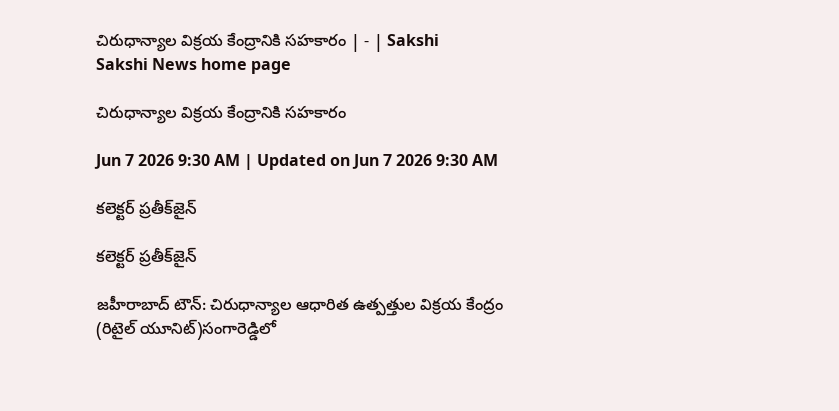చిరుధాన్యాల విక్రయ కేంద్రానికి సహకారం | - | Sakshi
Sakshi News home page

చిరుధాన్యాల విక్రయ కేంద్రానికి సహకారం

Jun 7 2026 9:30 AM | Updated on Jun 7 2026 9:30 AM

కలెక్టర్‌ ప్రతీక్‌జైన్‌

కలెక్టర్‌ ప్రతీక్‌జైన్‌

జహీరాబాద్‌ టౌన్‌: చిరుధాన్యాల ఆధారిత ఉత్పత్తుల విక్రయ కేంద్రం (రిటైల్‌ యూనిట్‌)సంగారెడ్డిలో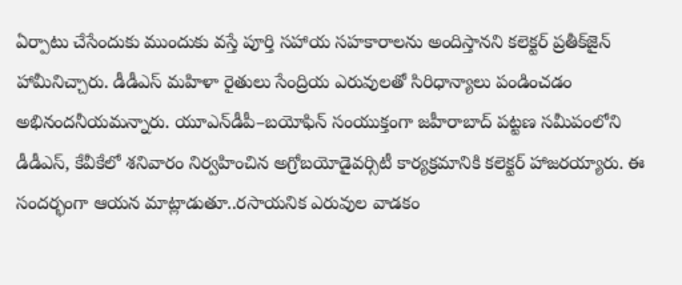ఏర్పాటు చేసేందుకు ముందుకు వస్తే పూర్తి సహాయ సహకారాలను అందిస్తానని కలెక్టర్‌ ప్రతీక్‌జైన్‌ హామీనిచ్చారు. డీడీఎస్‌ మహిళా రైతులు సేంద్రియ ఎరువులతో సిరిధాన్యాలు పండించడం అభినందనీయమన్నారు. యూఎన్‌డీపీ–బయోఫిన్‌ సంయుక్తంగా జహీరాబాద్‌ పట్టణ సమీపంలోని డీడీఎస్‌, కేవీకేలో శనివారం నిర్వహించిన అగ్రోబయోడైవర్సిటీ కార్యక్రమానికి కలెక్టర్‌ హాజరయ్యారు. ఈ సందర్భంగా ఆయన మాట్లాడుతూ..రసాయనిక ఎరువుల వాడకం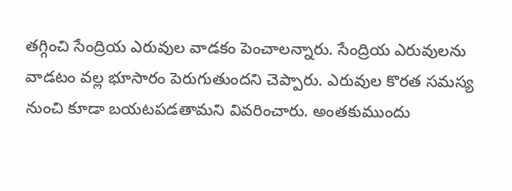తగ్గించి సేంద్రియ ఎరువుల వాడకం పెంచాలన్నారు. సేంద్రియ ఎరువులను వాడటం వల్ల భూసారం పెరుగుతుందని చెప్పారు. ఎరువుల కొరత సమస్య నుంచి కూడా బయటపడతామని వివరించారు. అంతకుముందు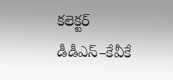కలెక్టర్‌ డీడీఎస్‌–కేవీకే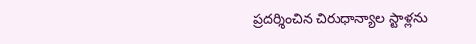ప్రదర్శించిన చిరుధాన్యాల స్టాళ్లను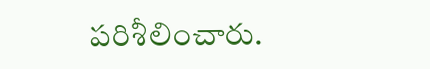పరిశీలించారు.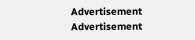Advertisement
Advertisement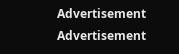Advertisement
Advertisement